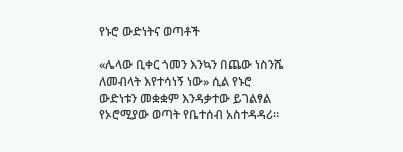የኑሮ ውድነትና ወጣቶች

«ሌላው ቢቀር ጎመን እንኳን በጨው ነስንሼ ለመብላት እየተሳነኝ ነው» ሲል የኑሮ ውድነቱን መቋቋም እንዳቃተው ይገልፃል የኦሮሚያው ወጣት የቤተሰብ አስተዳዳሪ።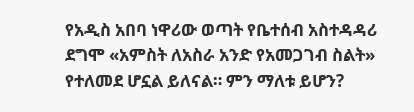የአዲስ አበባ ነዋሪው ወጣት የቤተሰብ አስተዳዳሪ ደግሞ «አምስት ለአስራ አንድ የአመጋገብ ስልት» የተለመደ ሆኗል ይለናል። ምን ማለቱ ይሆን?